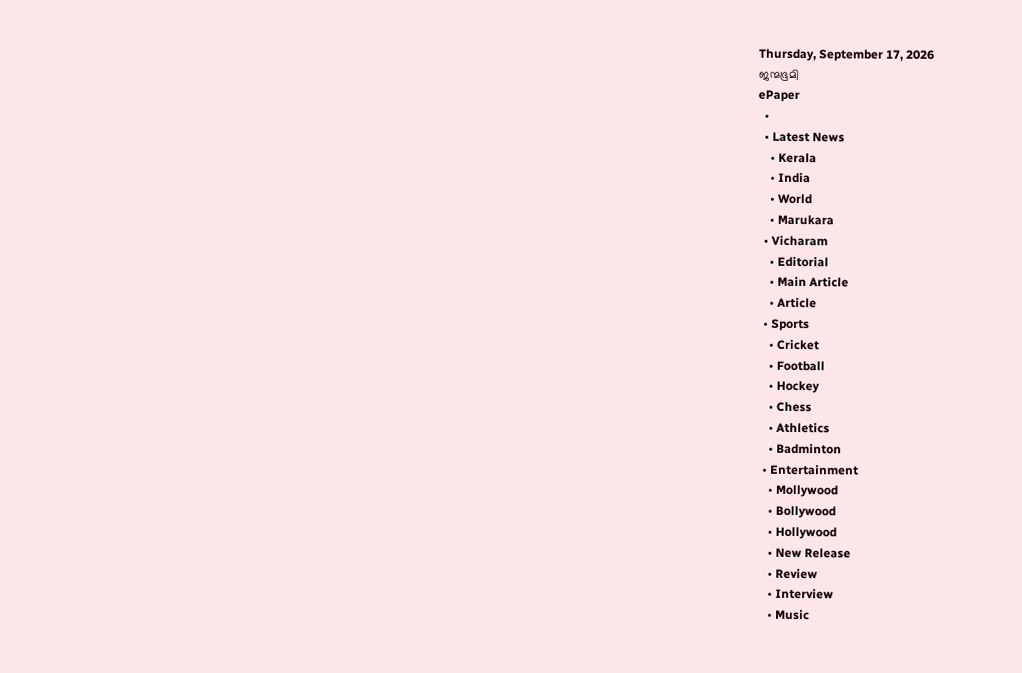Thursday, September 17, 2026
ജന്മഭൂമി
ePaper
  •
  • Latest News
    • Kerala
    • India
    • World
    • Marukara
  • Vicharam
    • Editorial
    • Main Article
    • Article
  • Sports
    • Cricket
    • Football
    • Hockey
    • Chess
    • Athletics
    • Badminton
  • Entertainment
    • Mollywood
    • Bollywood
    • Hollywood
    • New Release
    • Review
    • Interview
    • Music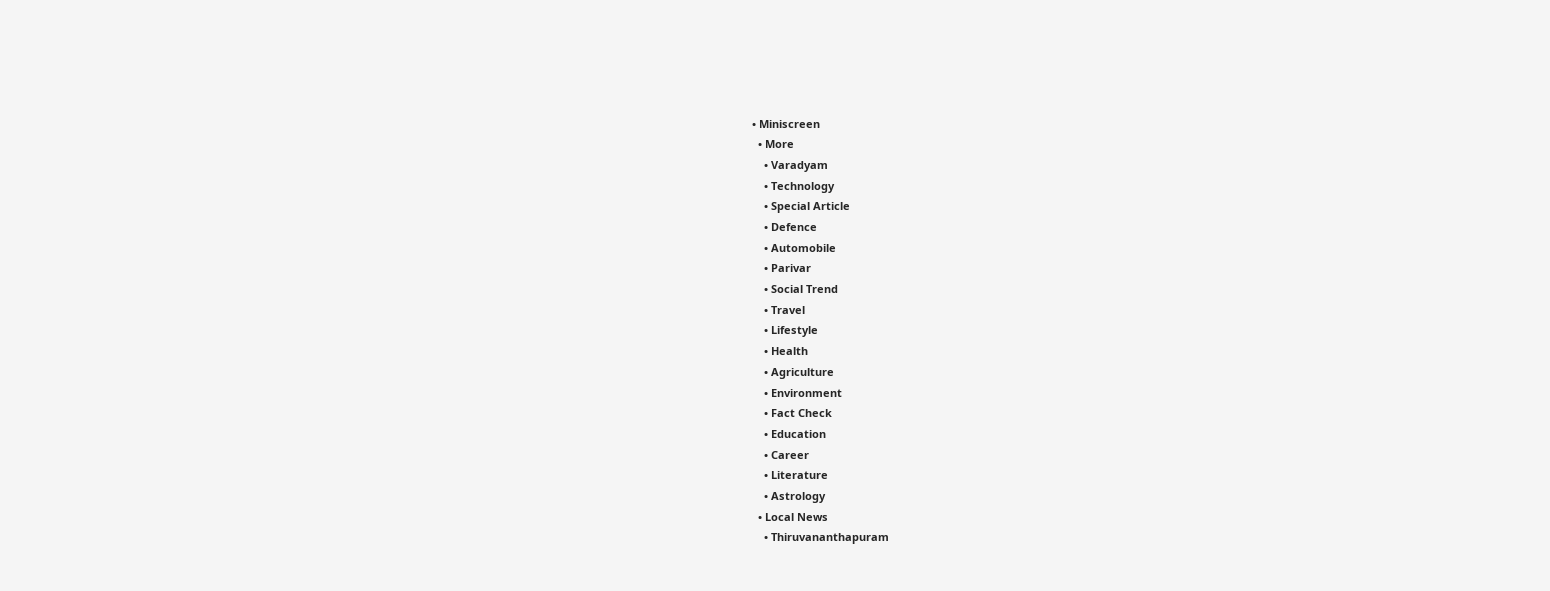• Miniscreen
  • More
    • Varadyam
    • Technology
    • Special Article
    • Defence
    • Automobile
    • Parivar
    • Social Trend
    • Travel
    • Lifestyle
    • Health
    • Agriculture
    • Environment
    • Fact Check
    • Education
    • Career
    • Literature
    • Astrology
  • Local News
    • Thiruvananthapuram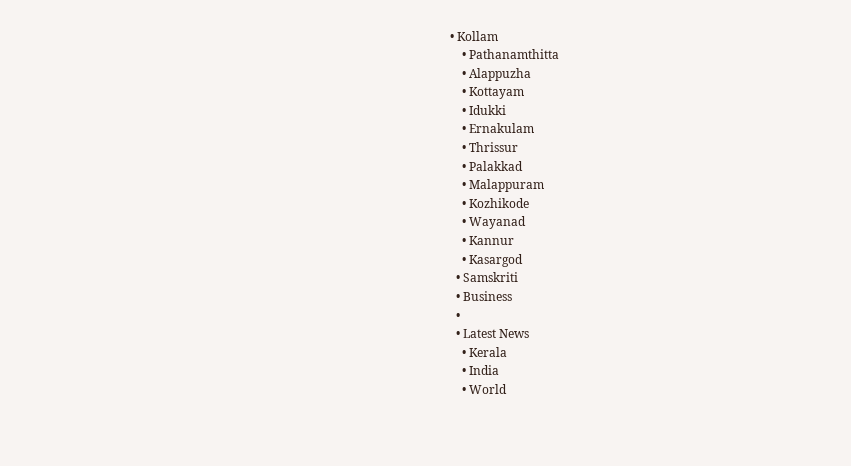• Kollam
    • Pathanamthitta
    • Alappuzha
    • Kottayam
    • Idukki
    • Ernakulam
    • Thrissur
    • Palakkad
    • Malappuram
    • Kozhikode
    • Wayanad
    • Kannur
    • Kasargod
  • Samskriti
  • Business
  •
  • Latest News
    • Kerala
    • India
    • World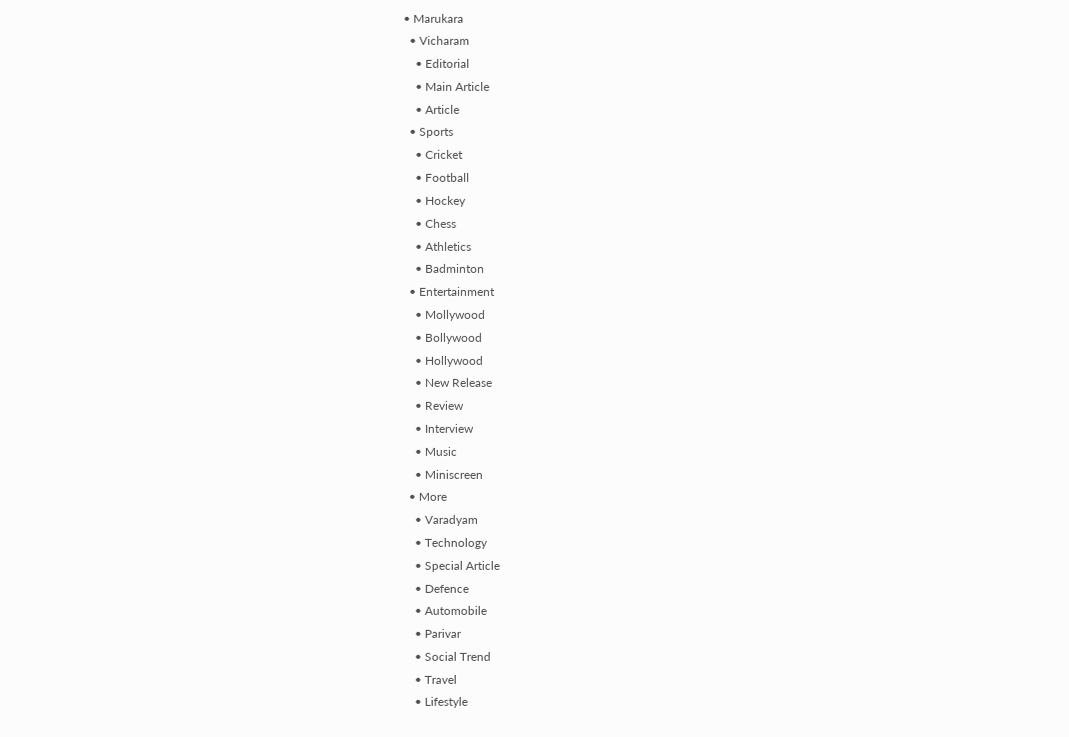• Marukara
  • Vicharam
    • Editorial
    • Main Article
    • Article
  • Sports
    • Cricket
    • Football
    • Hockey
    • Chess
    • Athletics
    • Badminton
  • Entertainment
    • Mollywood
    • Bollywood
    • Hollywood
    • New Release
    • Review
    • Interview
    • Music
    • Miniscreen
  • More
    • Varadyam
    • Technology
    • Special Article
    • Defence
    • Automobile
    • Parivar
    • Social Trend
    • Travel
    • Lifestyle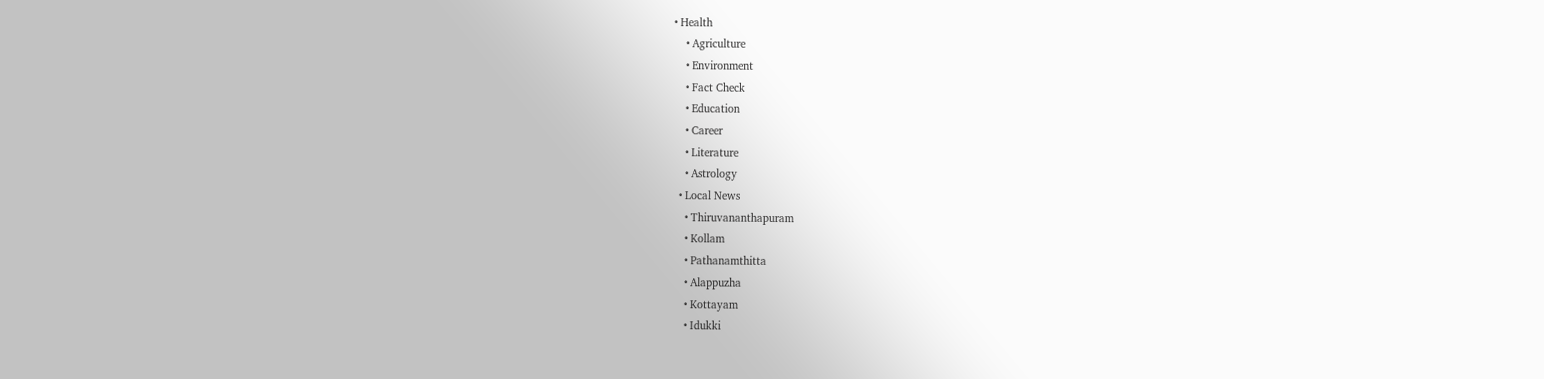• Health
    • Agriculture
    • Environment
    • Fact Check
    • Education
    • Career
    • Literature
    • Astrology
  • Local News
    • Thiruvananthapuram
    • Kollam
    • Pathanamthitta
    • Alappuzha
    • Kottayam
    • Idukki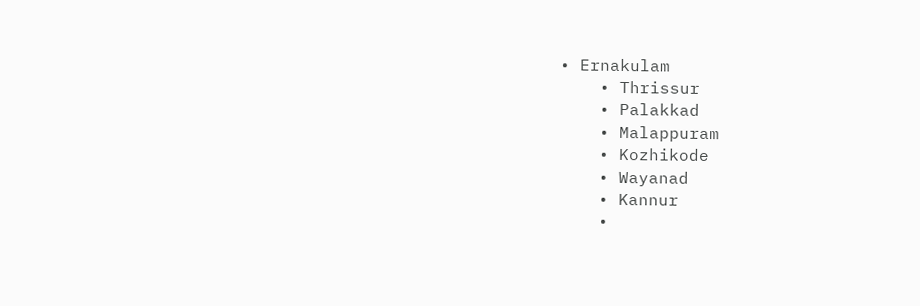• Ernakulam
    • Thrissur
    • Palakkad
    • Malappuram
    • Kozhikode
    • Wayanad
    • Kannur
    •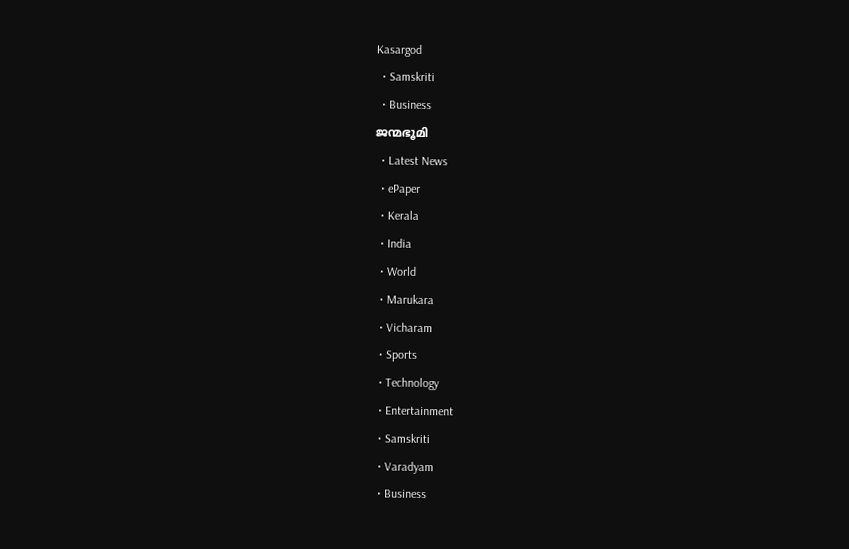Kasargod
  • Samskriti
  • Business
ജന്മഭൂമി
  • Latest News
  • ePaper
  • Kerala
  • India
  • World
  • Marukara
  • Vicharam
  • Sports
  • Technology
  • Entertainment
  • Samskriti
  • Varadyam
  • Business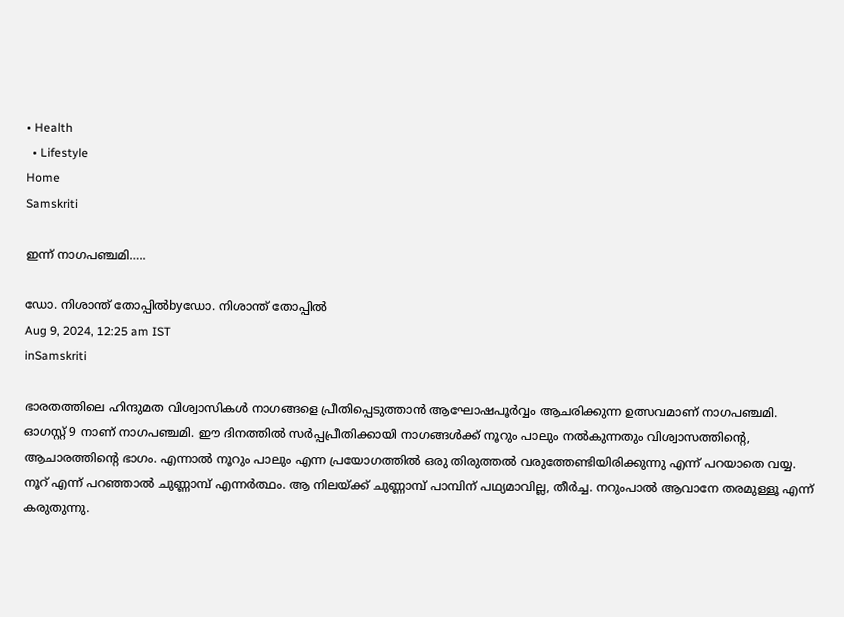• Health
  • Lifestyle
Home
Samskriti

ഇന്ന് നാഗപഞ്ചമി…..

ഡോ. നിശാന്ത് തോപ്പില്‍byഡോ. നിശാന്ത് തോപ്പില്‍
Aug 9, 2024, 12:25 am IST
inSamskriti

ഭാരതത്തിലെ ഹിന്ദുമത വിശ്വാസികള്‍ നാഗങ്ങളെ പ്രീതിപ്പെടുത്താന്‍ ആഘോഷപൂര്‍വ്വം ആചരിക്കുന്ന ഉത്സവമാണ് നാഗപഞ്ചമി. ഓഗസ്റ്റ് 9 നാണ് നാഗപഞ്ചമി. ഈ ദിനത്തില്‍ സര്‍പ്പപ്രീതിക്കായി നാഗങ്ങള്‍ക്ക് നൂറും പാലും നല്‍കുന്നതും വിശ്വാസത്തിന്റെ, ആചാരത്തിന്റെ ഭാഗം. എന്നാല്‍ നൂറും പാലും എന്ന പ്രയോഗത്തില്‍ ഒരു തിരുത്തല്‍ വരുത്തേണ്ടിയിരിക്കുന്നു എന്ന് പറയാതെ വയ്യ. നൂറ് എന്ന് പറഞ്ഞാല്‍ ചുണ്ണാമ്പ് എന്നര്‍ത്ഥം. ആ നിലയ്‌ക്ക് ചുണ്ണാമ്പ് പാമ്പിന് പഥ്യമാവില്ല, തീര്‍ച്ച. നറുംപാല്‍ ആവാനേ തരമുള്ളൂ എന്ന് കരുതുന്നു.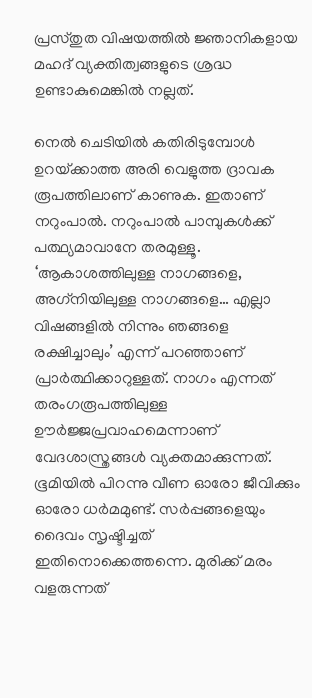പ്രസ്തുത വിഷയത്തില്‍ ജ്ഞാനികളായ മഹദ് വ്യക്തിത്വങ്ങളുടെ ശ്രദ്ധ ഉണ്ടാകുമെങ്കില്‍ നല്ലത്.

നെല്‍ ചെടിയില്‍ കതിരിടുമ്പോള്‍ ഉറയ്‌ക്കാത്ത അരി വെളുത്ത ദ്രാവക രൂപത്തിലാണ് കാണുക. ഇതാണ് നറുംപാല്‍. നറുംപാല്‍ പാമ്പുകള്‍ക്ക് പത്ഥ്യമാവാനേ തരമുള്ളൂ. ‘ആകാശത്തിലുള്ള നാഗങ്ങളെ, അഗ്‌നിയിലുള്ള നാഗങ്ങളെ… എല്ലാ വിഷങ്ങളില്‍ നിന്നും ഞങ്ങളെ രക്ഷിച്ചാലും’ എന്ന് പറഞ്ഞാണ് പ്രാര്‍ത്ഥിക്കാറുള്ളത്. നാഗം എന്നത് തരംഗരൂപത്തിലുള്ള ഊര്‍ജ്ജപ്രവാഹമെന്നാണ് വേദശാസ്ത്രങ്ങള്‍ വ്യക്തമാക്കുന്നത്. ഭൂമിയില്‍ പിറന്നു വീണ ഓരോ ജീവിക്കും ഓരോ ധര്‍മമുണ്ട്. സര്‍പ്പങ്ങളെയും ദൈവം സൃഷ്ടിച്ചത് ഇതിനൊക്കെത്തന്നെ. മുരിക്ക് മരം വളരുന്നത്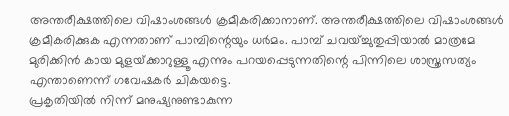അന്തരീക്ഷത്തിലെ വിഷാംശങ്ങള്‍ ക്രമീകരിക്കാനാണ്. അന്തരീക്ഷത്തിലെ വിഷാംശങ്ങള്‍ ക്രമീകരിക്കുക എന്നതാണ് പാമ്പിന്റെയും ധര്‍മം. പാമ്പ് ചവയ്ച്ചുതുപ്പിയാല്‍ മാത്രമേ മുരിക്കിന്‍ കായ മുളയ്‌ക്കാറുള്ളൂ എന്നും പറയപ്പെടുന്നതിന്റെ പിന്നിലെ ശാസ്ത്രസത്യം എന്താണെന്ന് ഗവേഷകര്‍ ചികയട്ടെ.
പ്രകൃതിയില്‍ നിന്ന് മനുഷ്യനുണ്ടാകുന്ന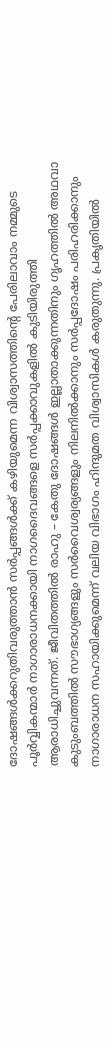ദോഷങ്ങള്‍ക്കറുതിവരുത്താന്‍ സര്‍പ്പങ്ങള്‍ക്ക് കഴിയുമെന്ന വിശ്വാസത്തിന്റെ പേരിലാവാം നമ്മുടെ പൂര്‍വ്വികന്മാര്‍ നാഗാരാധനക്കായി നാഗദൈവങ്ങളെ സര്‍പ്പക്കാവുകളില്‍ കുടിയിരുത്തി ആരാധിച്ചുവന്നത്. ജീവിതത്തില്‍ രാഹു – കേതു ദോഷങ്ങള്‍ ഇല്ലാതാക്കുന്നതിനും ഗൃഹത്തില്‍ അഥവാ കുടുംബത്തില്‍ സൗഭാഗ്യങ്ങളും സര്‍വൈശ്വര്യങ്ങളും നിലനില്‍ക്കാനും സര്‍പ്പദോഷം പരിഹരിക്കാനും നാഗാരാധന സഹായിക്കുമെന്ന് വലിയ വിഭാഗം ഹിന്ദുമത വിശ്വാസികള്‍ കരുതുന്നു. പ്രകൃതിയില്‍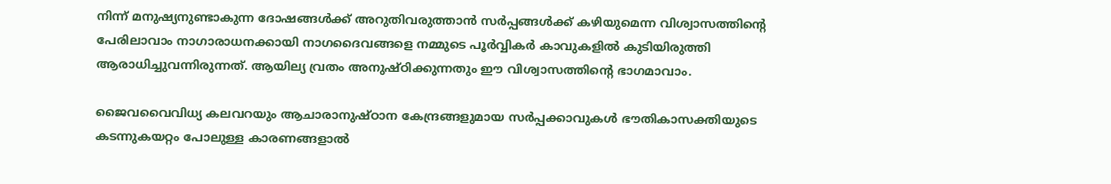നിന്ന് മനുഷ്യനുണ്ടാകുന്ന ദോഷങ്ങള്‍ക്ക് അറുതിവരുത്താന്‍ സര്‍പ്പങ്ങള്‍ക്ക് കഴിയുമെന്ന വിശ്വാസത്തിന്റെ പേരിലാവാം നാഗാരാധനക്കായി നാഗദൈവങ്ങളെ നമ്മുടെ പൂര്‍വ്വികര്‍ കാവുകളില്‍ കുടിയിരുത്തി ആരാധിച്ചുവന്നിരുന്നത്. ആയില്യ വ്രതം അനുഷ്ഠിക്കുന്നതും ഈ വിശ്വാസത്തിന്റെ ഭാഗമാവാം.

ജൈവവൈവിധ്യ കലവറയും ആചാരാനുഷ്ഠാന കേന്ദ്രങ്ങളുമായ സര്‍പ്പക്കാവുകള്‍ ഭൗതികാസക്തിയുടെ കടന്നുകയറ്റം പോലുള്ള കാരണങ്ങളാല്‍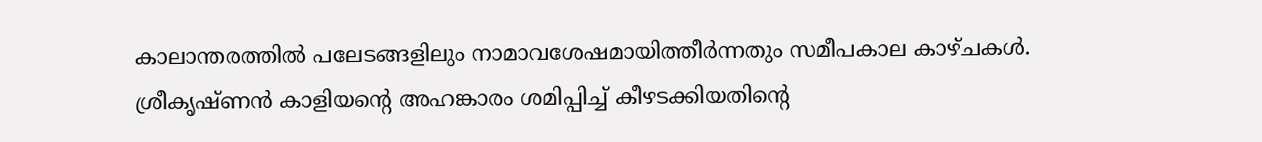കാലാന്തരത്തില്‍ പലേടങ്ങളിലും നാമാവശേഷമായിത്തീര്‍ന്നതും സമീപകാല കാഴ്ചകള്‍. ശ്രീകൃഷ്ണന്‍ കാളിയന്റെ അഹങ്കാരം ശമിപ്പിച്ച് കീഴടക്കിയതിന്റെ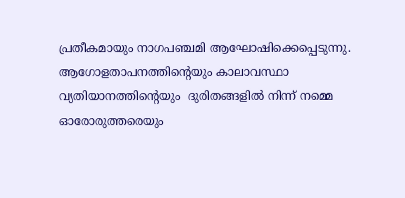പ്രതീകമായും നാഗപഞ്ചമി ആഘോഷിക്കെപ്പെടുന്നു. ആഗോളതാപനത്തിന്റെയും കാലാവസ്ഥാ വ്യതിയാനത്തിന്റെയും  ദുരിതങ്ങളില്‍ നിന്ന് നമ്മെ ഓരോരുത്തരെയും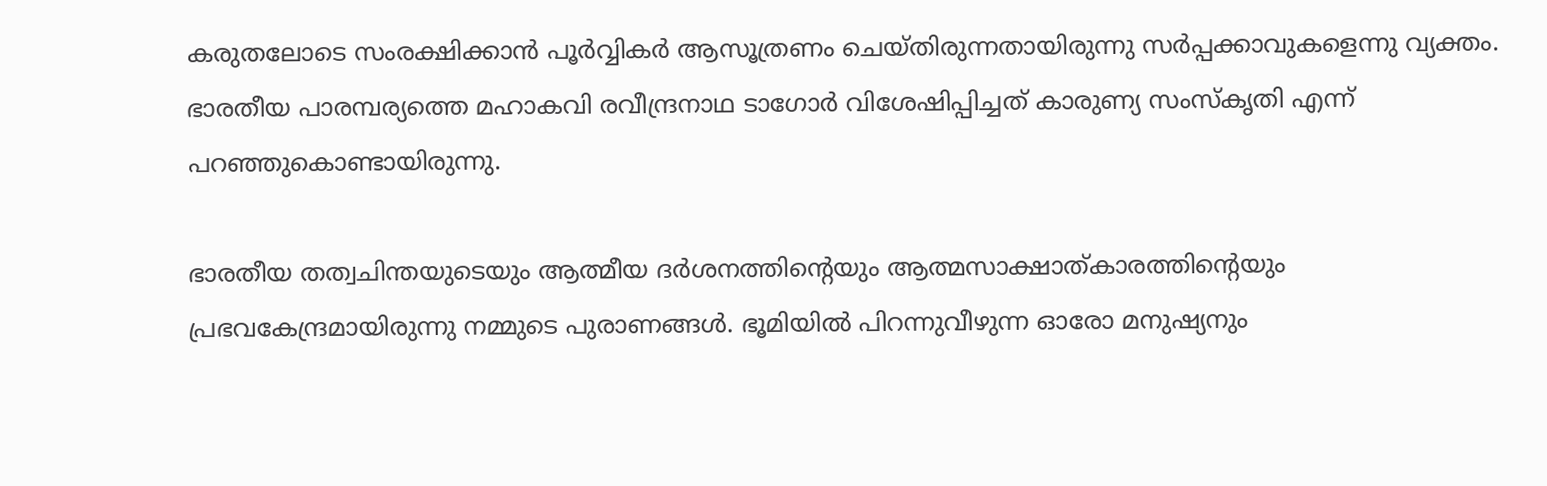കരുതലോടെ സംരക്ഷിക്കാന്‍ പൂര്‍വ്വികര്‍ ആസൂത്രണം ചെയ്തിരുന്നതായിരുന്നു സര്‍പ്പക്കാവുകളെന്നു വ്യക്തം. ഭാരതീയ പാരമ്പര്യത്തെ മഹാകവി രവീന്ദ്രനാഥ ടാഗോര്‍ വിശേഷിപ്പിച്ചത് കാരുണ്യ സംസ്‌കൃതി എന്ന് പറഞ്ഞുകൊണ്ടായിരുന്നു.

ഭാരതീയ തത്വചിന്തയുടെയും ആത്മീയ ദര്‍ശനത്തിന്റെയും ആത്മസാക്ഷാത്കാരത്തിന്റെയും   പ്രഭവകേന്ദ്രമായിരുന്നു നമ്മുടെ പുരാണങ്ങള്‍. ഭൂമിയില്‍ പിറന്നുവീഴുന്ന ഓരോ മനുഷ്യനും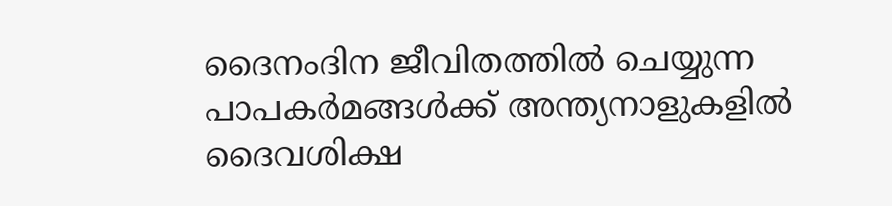ദൈനംദിന ജീവിതത്തില്‍ ചെയ്യുന്ന പാപകര്‍മങ്ങള്‍ക്ക് അന്ത്യനാളുകളില്‍ ദൈവശിക്ഷ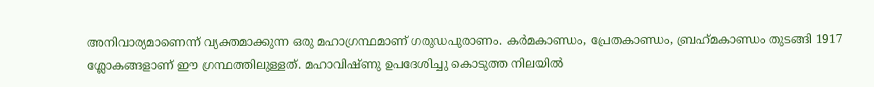അനിവാര്യമാണെന്ന് വ്യക്തമാക്കുന്ന ഒരു മഹാഗ്രന്ഥമാണ് ഗരുഡപുരാണം. കര്‍മകാണ്ഡം, പ്രേതകാണ്ഡം, ബ്രഹ്‌മകാണ്ഡം തുടങ്ങി 1917 ശ്ലോകങ്ങളാണ് ഈ ഗ്രന്ഥത്തിലുള്ളത്. മഹാവിഷ്ണു ഉപദേശിച്ചു കൊടുത്ത നിലയില്‍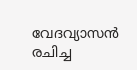വേദവ്യാസന്‍ രചിച്ച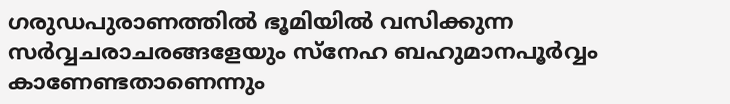ഗരുഡപുരാണത്തില്‍ ഭൂമിയില്‍ വസിക്കുന്ന സര്‍വ്വചരാചരങ്ങളേയും സ്‌നേഹ ബഹുമാനപൂര്‍വ്വം കാണേണ്ടതാണെന്നും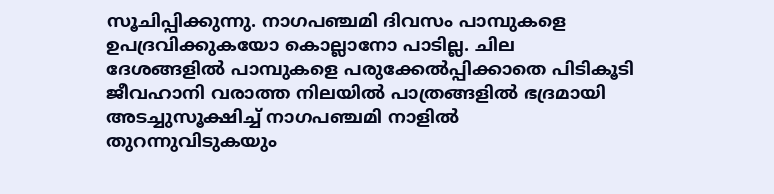സൂചിപ്പിക്കുന്നു. നാഗപഞ്ചമി ദിവസം പാമ്പുകളെ ഉപദ്രവിക്കുകയോ കൊല്ലാനോ പാടില്ല. ചില ദേശങ്ങളില്‍ പാമ്പുകളെ പരുക്കേല്‍പ്പിക്കാതെ പിടികൂടി ജീവഹാനി വരാത്ത നിലയില്‍ പാത്രങ്ങളില്‍ ഭദ്രമായി അടച്ചുസൂക്ഷിച്ച് നാഗപഞ്ചമി നാളില്‍ തുറന്നുവിടുകയും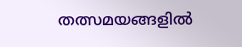തത്സമയങ്ങളില്‍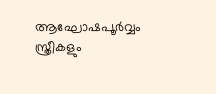ആഘോഷപൂര്‍വ്വം സ്ത്രീകളും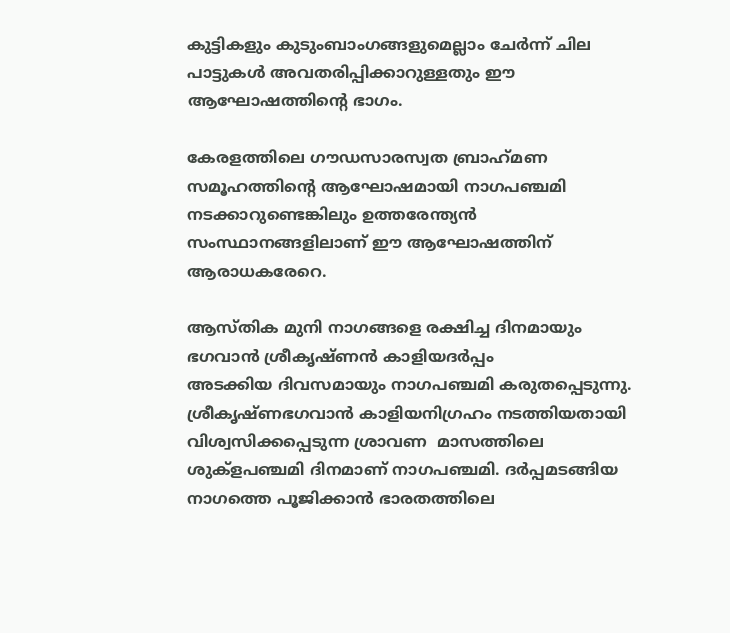കുട്ടികളും കുടുംബാംഗങ്ങളുമെല്ലാം ചേര്‍ന്ന് ചില പാട്ടുകള്‍ അവതരിപ്പിക്കാറുള്ളതും ഈ ആഘോഷത്തിന്റെ ഭാഗം.

കേരളത്തിലെ ഗൗഡസാരസ്വത ബ്രാഹ്‌മണ സമൂഹത്തിന്റെ ആഘോഷമായി നാഗപഞ്ചമി നടക്കാറുണ്ടെങ്കിലും ഉത്തരേന്ത്യന്‍ സംസ്ഥാനങ്ങളിലാണ് ഈ ആഘോഷത്തിന് ആരാധകരേറെ.

ആസ്തിക മുനി നാഗങ്ങളെ രക്ഷിച്ച ദിനമായും ഭഗവാന്‍ ശ്രീകൃഷ്ണന്‍ കാളിയദര്‍പ്പം
അടക്കിയ ദിവസമായും നാഗപഞ്ചമി കരുതപ്പെടുന്നു. ശ്രീകൃഷ്ണഭഗവാന്‍ കാളിയനിഗ്രഹം നടത്തിയതായി വിശ്വസിക്കപ്പെടുന്ന ശ്രാവണ  മാസത്തിലെ ശുക്‌ളപഞ്ചമി ദിനമാണ് നാഗപഞ്ചമി. ദര്‍പ്പമടങ്ങിയ നാഗത്തെ പൂജിക്കാന്‍ ഭാരതത്തിലെ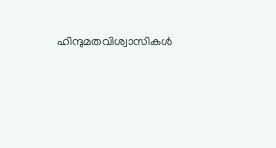ഹിന്ദുമതവിശ്വാസികള്‍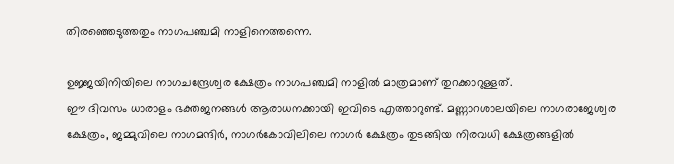തിരഞ്ഞെടുത്തതും നാഗപഞ്ചമി നാളിനെത്തന്നെ.

ഉജ്ജയിനിയിലെ നാഗചന്ദ്രേശ്വര ക്ഷേത്രം നാഗപഞ്ചമി നാളില്‍ മാത്രമാണ് തുറക്കാറുള്ളത്.
ഈ ദിവസം ധാരാളം ഭക്തജനങ്ങള്‍ ആരാധനക്കായി ഇവിടെ എത്താറുണ്ട്. മണ്ണാറശാലയിലെ നാഗരാജേശ്വര ക്ഷേത്രം, ജമ്മുവിലെ നാഗമന്ദിര്‍, നാഗര്‍കോവിലിലെ നാഗര്‍ ക്ഷേത്രം തുടങ്ങിയ നിരവധി ക്ഷേത്രങ്ങളില്‍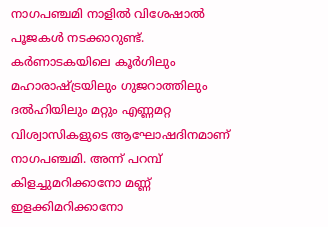നാഗപഞ്ചമി നാളില്‍ വിശേഷാല്‍ പൂജകള്‍ നടക്കാറുണ്ട്. കര്‍ണാടകയിലെ കൂര്‍ഗിലും മഹാരാഷ്‌ട്രയിലും ഗുജറാത്തിലും ദല്‍ഹിയിലും മറ്റും എണ്ണമറ്റ വിശ്വാസികളുടെ ആഘോഷദിനമാണ്  നാഗപഞ്ചമി. അന്ന് പറമ്പ് കിളച്ചുമറിക്കാനോ മണ്ണ് ഇളക്കിമറിക്കാനോ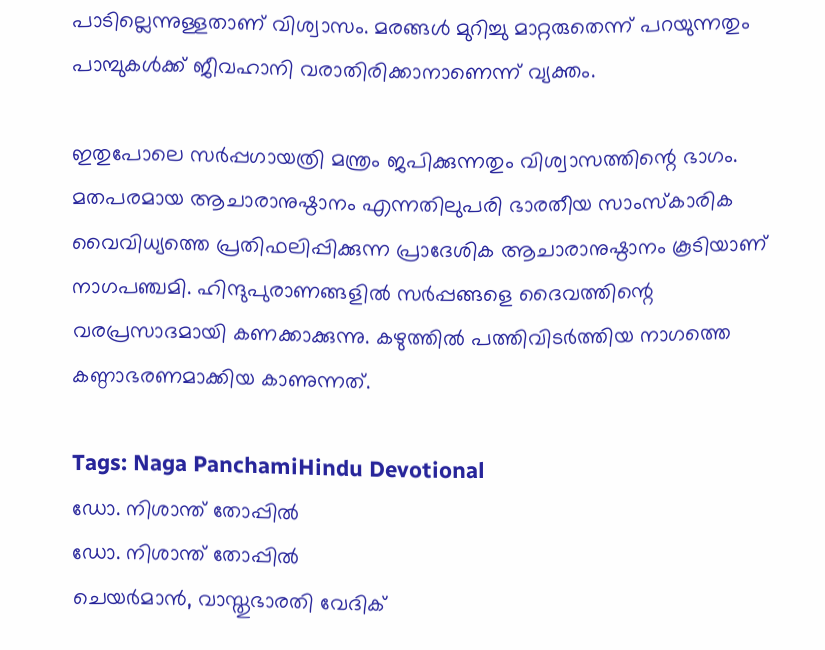പാടില്ലെന്നുള്ളതാണ് വിശ്വാസം. മരങ്ങള്‍ മുറിച്ചു മാറ്റരുതെന്ന് പറയുന്നതും പാമ്പുകള്‍ക്ക് ജീവഹാനി വരാതിരിക്കാനാണെന്ന് വ്യക്തം.

ഇതുപോലെ സര്‍പ്പഗായത്രി മന്ത്രം ജപിക്കുന്നതും വിശ്വാസത്തിന്റെ ഭാഗം. മതപരമായ ആചാരാനുഷ്ഠാനം എന്നതിലുപരി ഭാരതീയ സാംസ്‌കാരിക വൈവിധ്യത്തെ പ്രതിഫലിപ്പിക്കുന്ന പ്രാദേശിക ആചാരാനുഷ്ഠാനം കൂടിയാണ് നാഗപഞ്ചമി. ഹിന്ദുപുരാണങ്ങളില്‍ സര്‍പ്പങ്ങളെ ദൈവത്തിന്റെ വരപ്രസാദമായി കണക്കാക്കുന്നു. കഴുത്തില്‍ പത്തിവിടര്‍ത്തിയ നാഗത്തെ കണ്ഠാഭരണമാക്കിയ കാണുന്നത്.

Tags: Naga PanchamiHindu Devotional
ഡോ. നിശാന്ത് തോപ്പില്‍
ഡോ. നിശാന്ത് തോപ്പില്‍
ചെയര്‍മാന്‍, വാസ്തുഭാരതി വേദിക്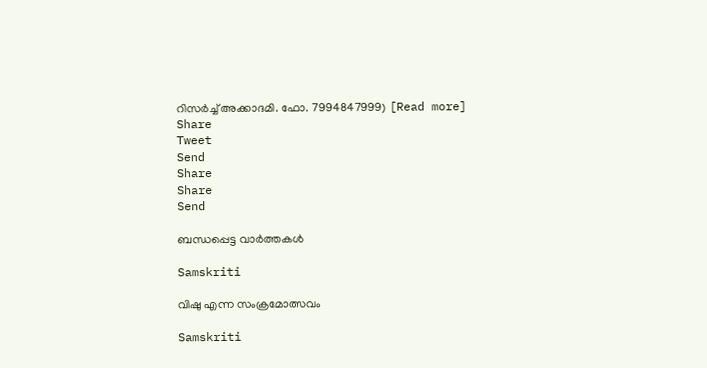റിസര്‍ച്ച് അക്കാദമി. ഫോ. 7994847999) [Read more]
Share
Tweet
Send
Share
Share
Send

ബന്ധപ്പെട്ട വാര്‍ത്തകള്‍

Samskriti

വിഷു എന്ന സംക്രമോത്സവം

Samskriti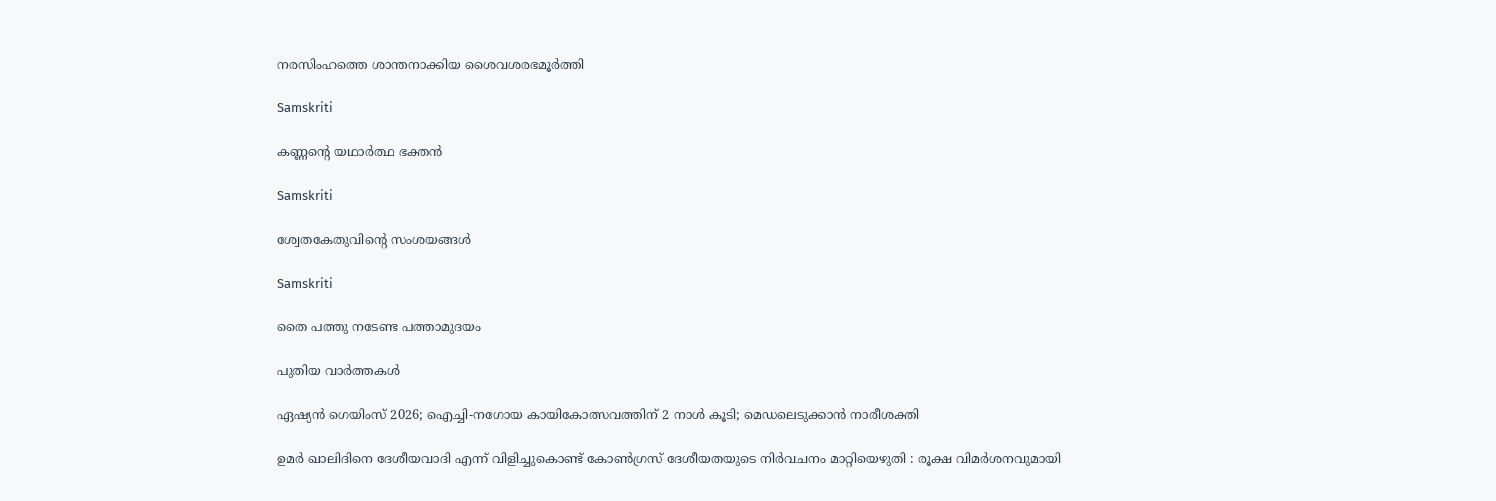നരസിംഹത്തെ ശാന്തനാക്കിയ ശൈവശരഭമൂര്‍ത്തി

Samskriti

കണ്ണന്റെ യഥാര്‍ത്ഥ ഭക്തന്‍

Samskriti

ശ്വേതകേതുവിന്റെ സംശയങ്ങള്‍

Samskriti

തൈ പത്തു നടേണ്ട പത്താമുദയം

പുതിയ വാര്‍ത്തകള്‍

ഏഷ്യന്‍ ഗെയിംസ് 2026; ഐച്ചി-നഗോയ കായികോത്സവത്തിന് 2 നാള്‍ കൂടി; മെഡലെടുക്കാന്‍ നാരീശക്തി

ഉമർ ഖാലിദിനെ ദേശീയവാദി എന്ന് വിളിച്ചുകൊണ്ട് കോൺഗ്രസ് ദേശീയതയുടെ നിർവചനം മാറ്റിയെഴുതി : രൂക്ഷ വിമർശനവുമായി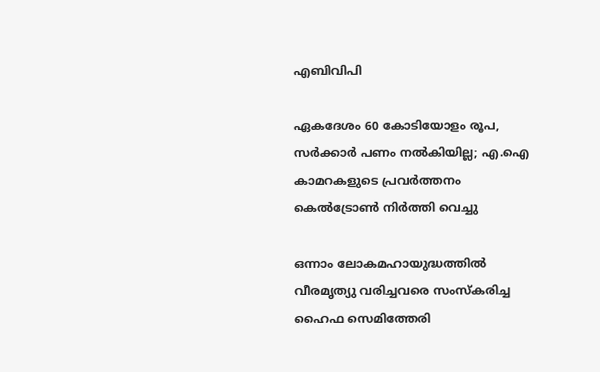എബിവിപി

ഏകദേശം 60 കോടിയോളം രൂപ, സര്‍ക്കാര്‍ പണം നല്‍കിയില്ല; എ.ഐ കാമറകളുടെ പ്രവര്‍ത്തനം കെല്‍ട്രോണ്‍ നിര്‍ത്തി വെച്ചു

ഒന്നാം ലോകമഹായുദ്ധത്തില്‍ വീരമൃത്യു വരിച്ചവരെ സംസ്‌കരിച്ച ഹൈഫ സെമിത്തേരി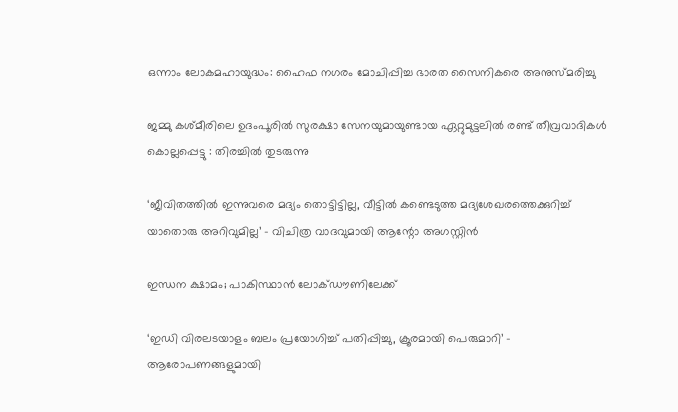ഒന്നാം ലോകമഹായുദ്ധം: ഹൈഫ നഗരം മോചിപ്പിച്ച ഭാരത സൈനികരെ അനുസ്മരിച്ചു

ജമ്മു കശ്മീരിലെ ഉദംപൂരിൽ സുരക്ഷാ സേനയുമായുണ്ടായ ഏറ്റുമുട്ടലിൽ രണ്ട് തീവ്രവാദികൾ കൊല്ലപ്പെട്ടു : തിരച്ചിൽ തുടരുന്നു

‘ജീവിതത്തിൽ ഇന്നുവരെ മദ്യം തൊട്ടിട്ടില്ല, വീട്ടിൽ കണ്ടെടുത്ത മദ്യശേഖരത്തെക്കുറിച്ച് യാതൊരു അറിവുമില്ല’ – വിചിത്ര വാദവുമായി ആന്റോ അഗസ്റ്റിൻ

ഇന്ധന ക്ഷാമം; പാകിസ്ഥാന്‍ ലോക്ഡൗണിലേക്ക്

‘ഇഡി വിരലടയാളം ബലം പ്രയോഗിച്ച് പതിപ്പിച്ചു, ക്രൂരമായി പെരുമാറി’ – ആരോപണങ്ങളുമായി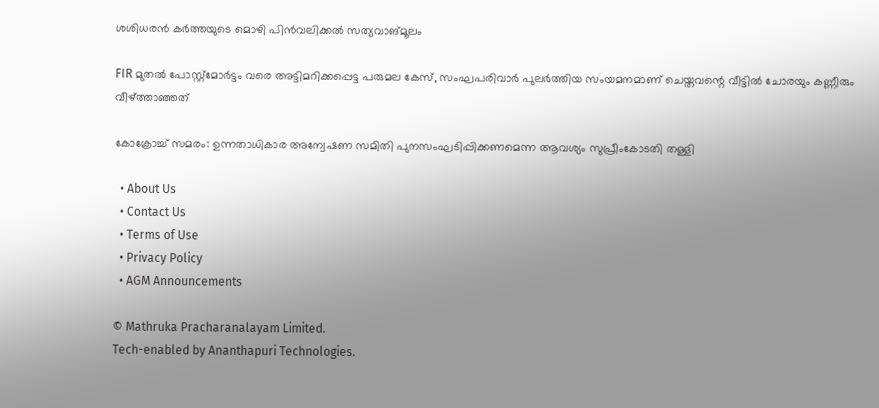ശശിധരൻ കർത്തയുടെ മൊഴി പിൻവലിക്കൽ സത്യവാങ്മൂലം

FIR മുതൽ പോസ്റ്റ്‌മോർട്ടം വരെ അട്ടിമറിക്കപ്പെട്ട പരുമല കേസ്, സംഘപരിവാർ പുലർത്തിയ സംയമനമാണ് ചെയ്തവന്റെ വീട്ടിൽ ചോരയും കണ്ണീരും വീഴ്‌ത്താഞ്ഞത്

കോക്രോച്ച് സമരം: ഉന്നതാധികാര അന്വേഷണ സമിതി പുനസംഘടിപ്പിക്കണമെന്ന ആവശ്യം സുപ്രീംകോടതി തള്ളി

  • About Us
  • Contact Us
  • Terms of Use
  • Privacy Policy
  • AGM Announcements

© Mathruka Pracharanalayam Limited.
Tech-enabled by Ananthapuri Technologies.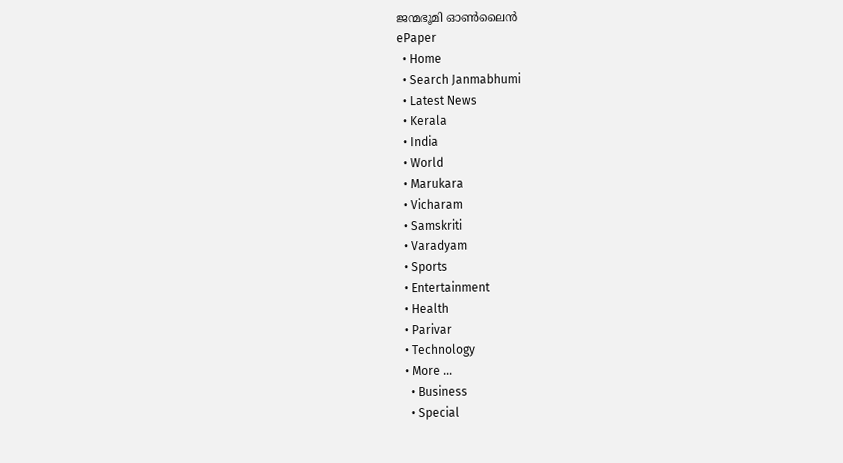ജന്മഭൂമി ഓണ്‍ലൈന്‍
ePaper
  • Home
  • Search Janmabhumi
  • Latest News
  • Kerala
  • India
  • World
  • Marukara
  • Vicharam
  • Samskriti
  • Varadyam
  • Sports
  • Entertainment
  • Health
  • Parivar
  • Technology
  • More …
    • Business
    • Special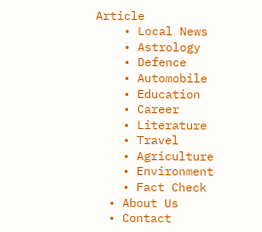Article
    • Local News
    • Astrology
    • Defence
    • Automobile
    • Education
    • Career
    • Literature
    • Travel
    • Agriculture
    • Environment
    • Fact Check
  • About Us
  • Contact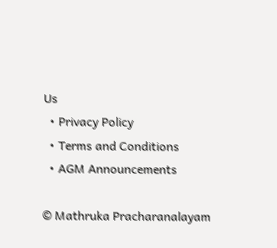Us
  • Privacy Policy
  • Terms and Conditions
  • AGM Announcements

© Mathruka Pracharanalayam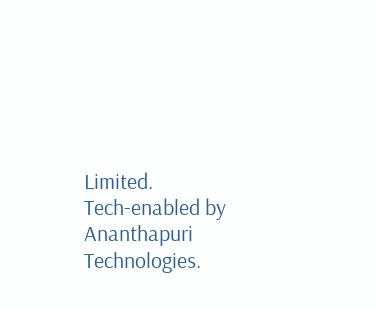Limited.
Tech-enabled by Ananthapuri Technologies.